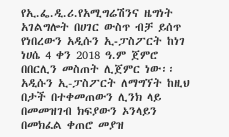የኢ.ፌ.ዲ.ሪ.የአሚግሬሽንና ዜግነት አገልግሎት በሀገር ውስጥ ብቻ ይሰጥ የነበረውን አዲሱን ኢ‐ፓስፖርት ከነገ ነሀሴ 4 ቀን 2018 ዓ.ም ጀምሮ በበርሊን መስጠት ሊጀምር ነው፡፡
አዲሱን ኢ-ፓስፖርት ለማግኘት ከዚህ በታች በተቀመጠውን ሊንክ ላይ በመመዝገብ ክፍያውን ኦንላይን በመክፈል ቀጠሮ መያዝ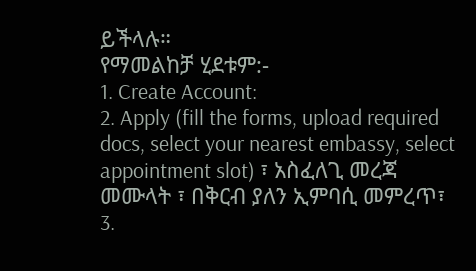ይችላሉ።
የማመልከቻ ሂደቱም:-
1. Create Account:
2. Apply (fill the forms, upload required docs, select your nearest embassy, select appointment slot) ፣ አስፈለጊ መረጃ መሙላት ፣ በቅርብ ያለን ኢምባሲ መምረጥ፣
3.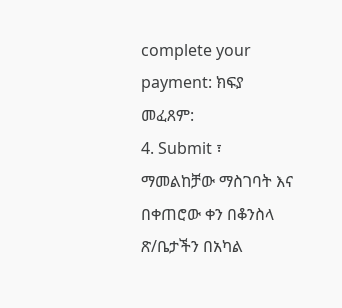complete your payment: ክፍያ መፈጸም:
4. Submit ፣ ማመልከቻው ማስገባት እና በቀጠሮው ቀን በቆንስላ ጽ/ቤታችን በአካል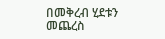በመቅረብ ሂደቱን መጨረስ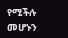የሚችሉ መሆኑን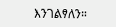እንገልፃለን።